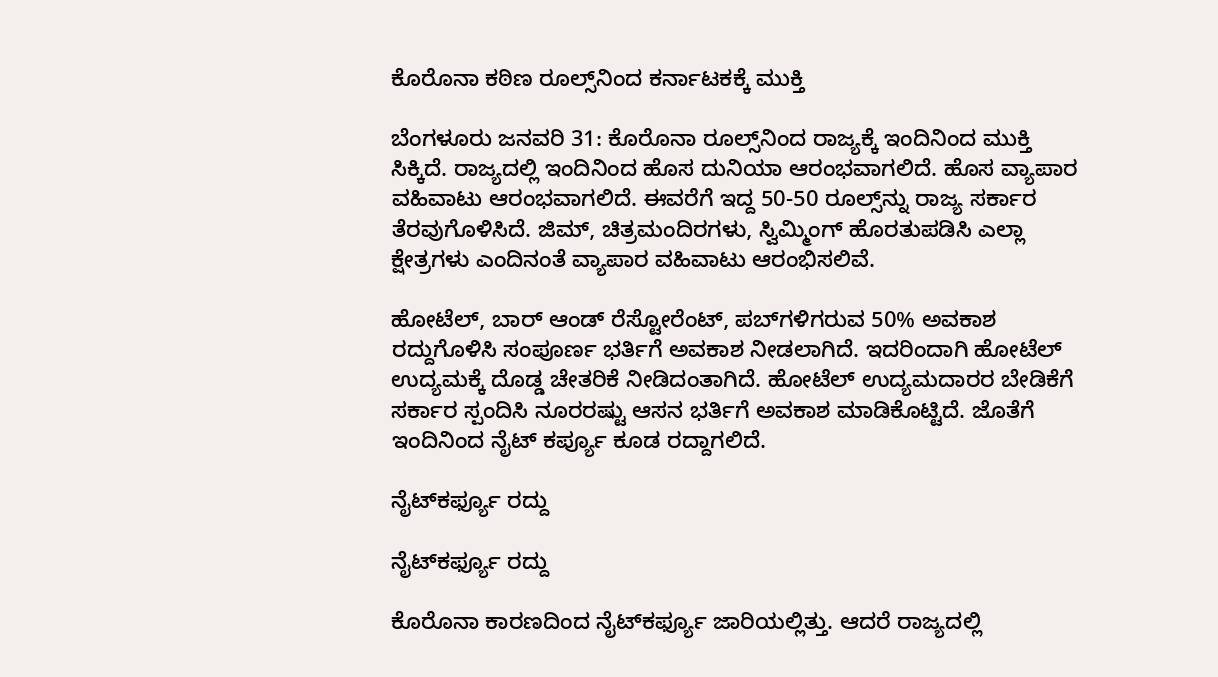ಕೊರೊನಾ ಕಠಿಣ ರೂಲ್ಸ್‌ನಿಂದ ಕರ್ನಾಟಕಕ್ಕೆ ಮುಕ್ತಿ

ಬೆಂಗಳೂರು ಜನವರಿ 31: ಕೊರೊನಾ ರೂಲ್ಸ್‌ನಿಂದ ರಾಜ್ಯಕ್ಕೆ ಇಂದಿನಿಂದ ಮುಕ್ತಿ ಸಿಕ್ಕಿದೆ. ರಾಜ್ಯದಲ್ಲಿ ಇಂದಿನಿಂದ ಹೊಸ ದುನಿಯಾ ಆರಂಭವಾಗಲಿದೆ. ಹೊಸ ವ್ಯಾಪಾರ ವಹಿವಾಟು ಆರಂಭವಾಗಲಿದೆ. ಈವರೆಗೆ ಇದ್ದ 50-50 ರೂಲ್ಸ್‌ನ್ನು ರಾಜ್ಯ ಸರ್ಕಾರ ತೆರವುಗೊಳಿಸಿದೆ. ಜಿಮ್, ಚಿತ್ರಮಂದಿರಗಳು, ಸ್ವಿಮ್ಮಿಂಗ್ ಹೊರತುಪಡಿಸಿ ಎಲ್ಲಾ ಕ್ಷೇತ್ರಗಳು ಎಂದಿನಂತೆ ವ್ಯಾಪಾರ ವಹಿವಾಟು ಆರಂಭಿಸಲಿವೆ.

ಹೋಟೆಲ್, ಬಾರ್ ಆಂಡ್ ರೆಸ್ಟೋರೆಂಟ್, ಪಬ್‌ಗಳಿಗರುವ 50% ಅವಕಾಶ ರದ್ದುಗೊಳಿಸಿ ಸಂಪೂರ್ಣ ಭರ್ತಿಗೆ ಅವಕಾಶ ನೀಡಲಾಗಿದೆ. ಇದರಿಂದಾಗಿ ಹೋಟೆಲ್ ಉದ್ಯಮಕ್ಕೆ ದೊಡ್ಡ ಚೇತರಿಕೆ ನೀಡಿದಂತಾಗಿದೆ. ಹೋಟೆಲ್ ಉದ್ಯಮದಾರರ ಬೇಡಿಕೆಗೆ ಸರ್ಕಾರ ಸ್ಪಂದಿಸಿ ನೂರರಷ್ಟು ಆಸನ ಭರ್ತಿಗೆ ಅವಕಾಶ ಮಾಡಿಕೊಟ್ಟಿದೆ. ಜೊತೆಗೆ ಇಂದಿನಿಂದ ನೈಟ್ ಕರ್ಪ್ಯೂ ಕೂಡ ರದ್ದಾಗಲಿದೆ.

ನೈಟ್‌ಕರ್ಫ್ಯೂ ರದ್ದು

ನೈಟ್‌ಕರ್ಫ್ಯೂ ರದ್ದು

ಕೊರೊನಾ ಕಾರಣದಿಂದ ನೈಟ್‌ಕರ್ಫ್ಯೂ ಜಾರಿಯಲ್ಲಿತ್ತು. ಆದರೆ ರಾಜ್ಯದಲ್ಲಿ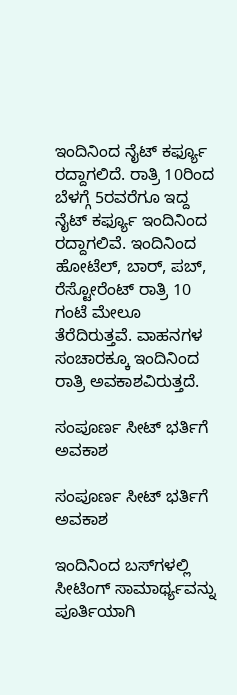ಇಂದಿನಿಂದ ನೈಟ್ ಕರ್ಫ್ಯೂ ರದ್ದಾಗಲಿದೆ. ರಾತ್ರಿ 10ರಿಂದ ಬೆಳಗ್ಗೆ 5ರವರೆಗೂ ಇದ್ದ ನೈಟ್ ಕರ್ಫ್ಯೂ ಇಂದಿನಿಂದ ರದ್ದಾಗಲಿವೆ. ಇಂದಿನಿಂದ ಹೋಟೆಲ್, ಬಾರ್, ಪಬ್, ರೆಸ್ಟೋರೆಂಟ್ ರಾತ್ರಿ 10 ಗಂಟೆ ಮೇಲೂ ತೆರೆದಿರುತ್ತವೆ. ವಾಹನಗಳ ಸಂಚಾರಕ್ಕೂ ಇಂದಿನಿಂದ ರಾತ್ರಿ ಅವಕಾಶವಿರುತ್ತದೆ.

ಸಂಪೂರ್ಣ ಸೀಟ್ ಭರ್ತಿಗೆ ಅವಕಾಶ

ಸಂಪೂರ್ಣ ಸೀಟ್ ಭರ್ತಿಗೆ ಅವಕಾಶ

ಇಂದಿನಿಂದ ಬಸ್‌ಗಳಲ್ಲಿ ಸೀಟಿಂಗ್ ಸಾಮಾರ್ಥ್ಯವನ್ನು ಪೂರ್ತಿಯಾಗಿ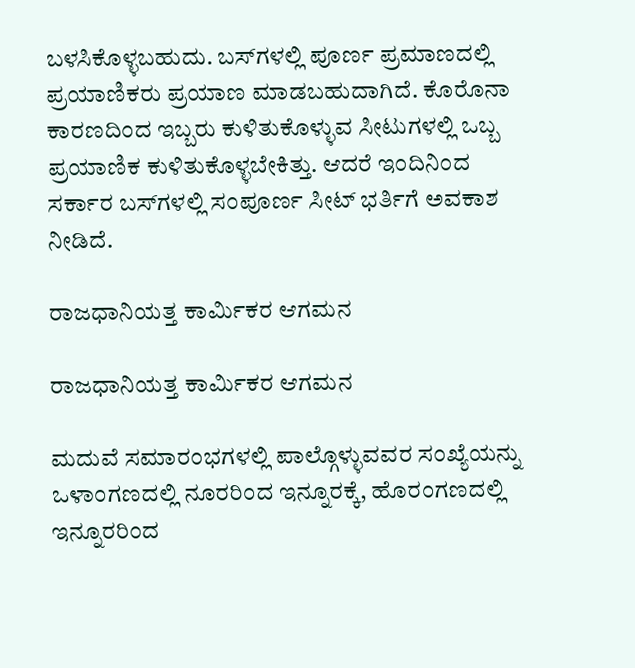ಬಳಸಿಕೊಳ್ಳಬಹುದು. ಬಸ್‌ಗಳಲ್ಲಿ ಪೂರ್ಣ ಪ್ರಮಾಣದಲ್ಲಿ ಪ್ರಯಾಣಿಕರು ಪ್ರಯಾಣ ಮಾಡಬಹುದಾಗಿದೆ. ಕೊರೊನಾ ಕಾರಣದಿಂದ ಇಬ್ಬರು ಕುಳಿತುಕೊಳ್ಳುವ ಸೀಟುಗಳಲ್ಲಿ ಒಬ್ಬ ಪ್ರಯಾಣಿಕ ಕುಳಿತುಕೊಳ್ಳಬೇಕಿತ್ತು. ಆದರೆ ಇಂದಿನಿಂದ ಸರ್ಕಾರ ಬಸ್‌ಗಳಲ್ಲಿ ಸಂಪೂರ್ಣ ಸೀಟ್ ಭರ್ತಿಗೆ ಅವಕಾಶ ನೀಡಿದೆ.

ರಾಜಧಾನಿಯತ್ತ ಕಾರ್ಮಿಕರ ಆಗಮನ

ರಾಜಧಾನಿಯತ್ತ ಕಾರ್ಮಿಕರ ಆಗಮನ

ಮದುವೆ ಸಮಾರಂಭಗಳಲ್ಲಿ ಪಾಲ್ಗೊಳ್ಳುವವರ ಸಂಖ್ಯೆಯನ್ನು ಒಳಾಂಗಣದಲ್ಲಿ ನೂರರಿಂದ ಇನ್ನೂರಕ್ಕೆ, ಹೊರಂಗಣದಲ್ಲಿ ಇನ್ನೂರರಿಂದ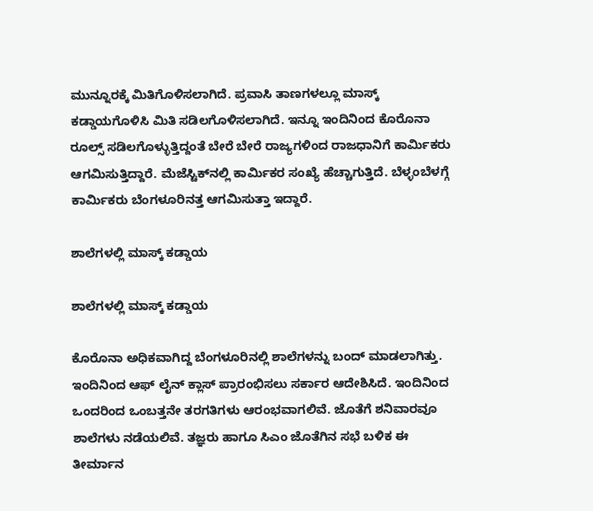ಮುನ್ನೂರಕ್ಕೆ ಮಿತಿಗೊಳಿಸಲಾಗಿದೆ. ಪ್ರವಾಸಿ ತಾಣಗಳಲ್ಲೂ ಮಾಸ್ಕ್ ಕಡ್ಡಾಯಗೊಳಿಸಿ ಮಿತಿ ಸಡಿಲಗೊಳಿಸಲಾಗಿದೆ. ಇನ್ನೂ ಇಂದಿನಿಂದ ಕೊರೊನಾ ರೂಲ್ಸ್ ಸಡಿಲಗೊಳ್ಳುತ್ತಿದ್ದಂತೆ ಬೇರೆ ಬೇರೆ ರಾಜ್ಯಗಳಿಂದ ರಾಜಧಾನಿಗೆ ಕಾರ್ಮಿಕರು ಆಗಮಿಸುತ್ತಿದ್ದಾರೆ. ಮೆಜೆಸ್ಟಿಕ್‌ನಲ್ಲಿ ಕಾರ್ಮಿಕರ ಸಂಖ್ಯೆ ಹೆಚ್ಚಾಗುತ್ತಿದೆ. ಬೆಳ್ಳಂಬೆಳಗ್ಗೆ ಕಾರ್ಮಿಕರು ಬೆಂಗಳೂರಿನತ್ತ ಆಗಮಿಸುತ್ತಾ ಇದ್ದಾರೆ.

ಶಾಲೆಗಳಲ್ಲಿ ಮಾಸ್ಕ್‌ ಕಡ್ಡಾಯ

ಶಾಲೆಗಳಲ್ಲಿ ಮಾಸ್ಕ್‌ ಕಡ್ಡಾಯ

ಕೊರೊನಾ ಅಧಿಕವಾಗಿದ್ದ ಬೆಂಗಳೂರಿನಲ್ಲಿ ಶಾಲೆಗಳನ್ನು ಬಂದ್ ಮಾಡಲಾಗಿತ್ತು. ಇಂದಿನಿಂದ ಆಫ್‌ ಲೈನ್ ಕ್ಲಾಸ್ ಪ್ರಾರಂಭಿಸಲು ಸರ್ಕಾರ ಆದೇಶಿಸಿದೆ. ಇಂದಿನಿಂದ ಒಂದರಿಂದ ಒಂಬತ್ತನೇ ತರಗತಿಗಳು ಆರಂಭವಾಗಲಿವೆ. ಜೊತೆಗೆ ಶನಿವಾರವೂ ಶಾಲೆಗಳು ನಡೆಯಲಿವೆ. ತಜ್ಞರು ಹಾಗೂ ಸಿಎಂ ಜೊತೆಗಿನ ಸಭೆ ಬಳಿಕ ಈ ತೀರ್ಮಾನ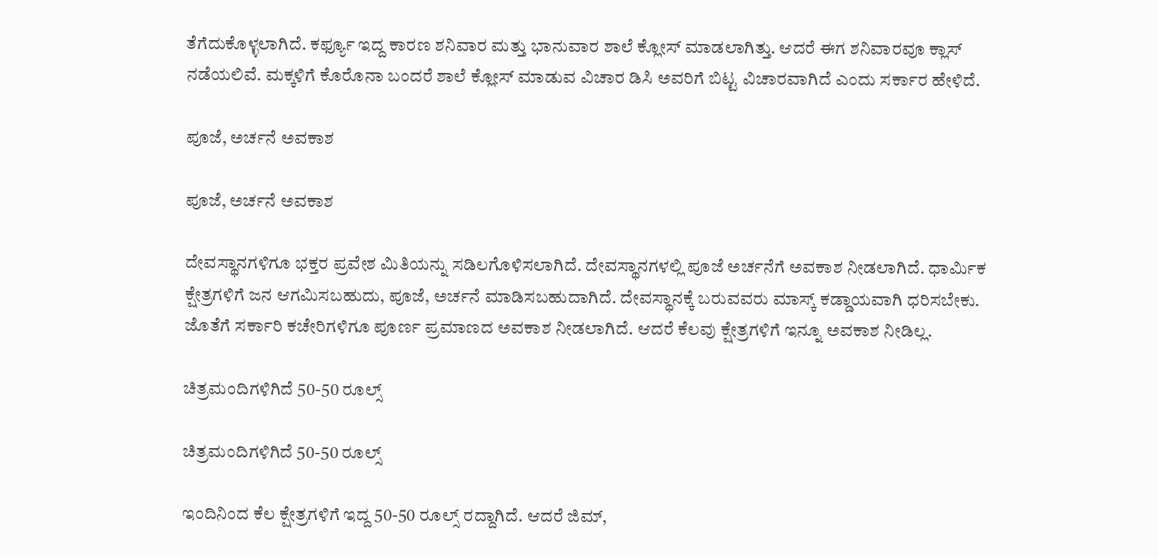ತೆಗೆದುಕೊಳ್ಳಲಾಗಿದೆ. ಕರ್ಫ್ಯೂ ಇದ್ದ ಕಾರಣ ಶನಿವಾರ ಮತ್ತು ಭಾನುವಾರ ಶಾಲೆ ಕ್ಲೋಸ್ ಮಾಡಲಾಗಿತ್ತು. ಆದರೆ ಈಗ ಶನಿವಾರವೂ ಕ್ಲಾಸ್ ನಡೆಯಲಿವೆ. ಮಕ್ಕಳಿಗೆ ಕೊರೊನಾ ಬಂದರೆ ಶಾಲೆ ಕ್ಲೋಸ್ ಮಾಡುವ ವಿಚಾರ ಡಿಸಿ ಅವರಿಗೆ ಬಿಟ್ಟ ವಿಚಾರವಾಗಿದೆ ಎಂದು ಸರ್ಕಾರ ಹೇಳಿದೆ.

ಪೂಜೆ, ಅರ್ಚನೆ ಅವಕಾಶ

ಪೂಜೆ, ಅರ್ಚನೆ ಅವಕಾಶ

ದೇವಸ್ಥಾನಗಳಿಗೂ ಭಕ್ತರ ಪ್ರವೇಶ ಮಿತಿಯನ್ನು ಸಡಿಲಗೊಳಿಸಲಾಗಿದೆ. ದೇವಸ್ಥಾನಗಳಲ್ಲಿ ಪೂಜೆ ಅರ್ಚನೆಗೆ ಅವಕಾಶ ನೀಡಲಾಗಿದೆ. ಧಾರ್ಮಿಕ ಕ್ಷೇತ್ರಗಳಿಗೆ ಜನ ಆಗಮಿಸಬಹುದು, ಪೂಜೆ, ಅರ್ಚನೆ ಮಾಡಿಸಬಹುದಾಗಿದೆ. ದೇವಸ್ಥಾನಕ್ಕೆ ಬರುವವರು ಮಾಸ್ಕ್‌ ಕಡ್ಡಾಯವಾಗಿ ಧರಿಸಬೇಕು. ಜೊತೆಗೆ ಸರ್ಕಾರಿ ಕಚೇರಿಗಳಿಗೂ ಪೂರ್ಣ ಪ್ರಮಾಣದ ಅವಕಾಶ ನೀಡಲಾಗಿದೆ. ಆದರೆ ಕೆಲವು ಕ್ಷೇತ್ರಗಳಿಗೆ ಇನ್ನೂ ಅವಕಾಶ ನೀಡಿಲ್ಲ.

ಚಿತ್ರಮಂದಿಗಳಿಗಿದೆ 50-50 ರೂಲ್ಸ್

ಚಿತ್ರಮಂದಿಗಳಿಗಿದೆ 50-50 ರೂಲ್ಸ್

ಇಂದಿನಿಂದ ಕೆಲ ಕ್ಷೇತ್ರಗಳಿಗೆ ಇದ್ದ 50-50 ರೂಲ್ಸ್ ರದ್ದಾಗಿದೆ. ಆದರೆ ಜಿಮ್,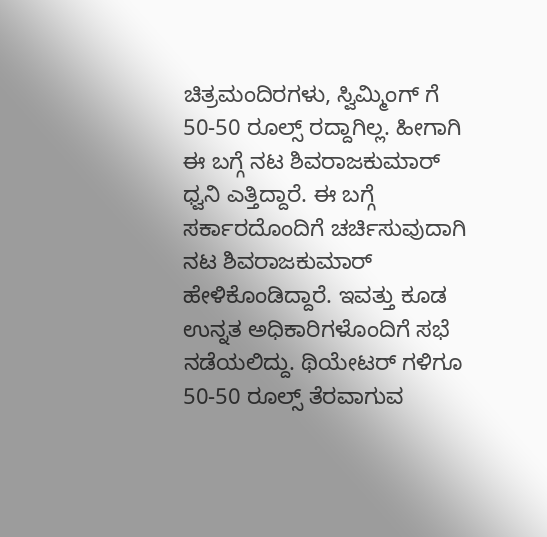ಚಿತ್ರಮಂದಿರಗಳು, ಸ್ವಿಮ್ಮಿಂಗ್ ಗೆ 50-50 ರೂಲ್ಸ್ ರದ್ದಾಗಿಲ್ಲ. ಹೀಗಾಗಿ ಈ ಬಗ್ಗೆ ನಟ ಶಿವರಾಜಕುಮಾರ್ ಧ್ವನಿ ಎತ್ತಿದ್ದಾರೆ. ಈ ಬಗ್ಗೆ ಸರ್ಕಾರದೊಂದಿಗೆ ಚರ್ಚಿಸುವುದಾಗಿ ನಟ ಶಿವರಾಜಕುಮಾರ್ ಹೇಳಿಕೊಂಡಿದ್ದಾರೆ. ಇವತ್ತು ಕೂಡ ಉನ್ನತ ಅಧಿಕಾರಿಗಳೊಂದಿಗೆ ಸಭೆ ನಡೆಯಲಿದ್ದು. ಥಿಯೇಟರ್‌ ಗಳಿಗೂ 50-50 ರೂಲ್ಸ್ ತೆರವಾಗುವ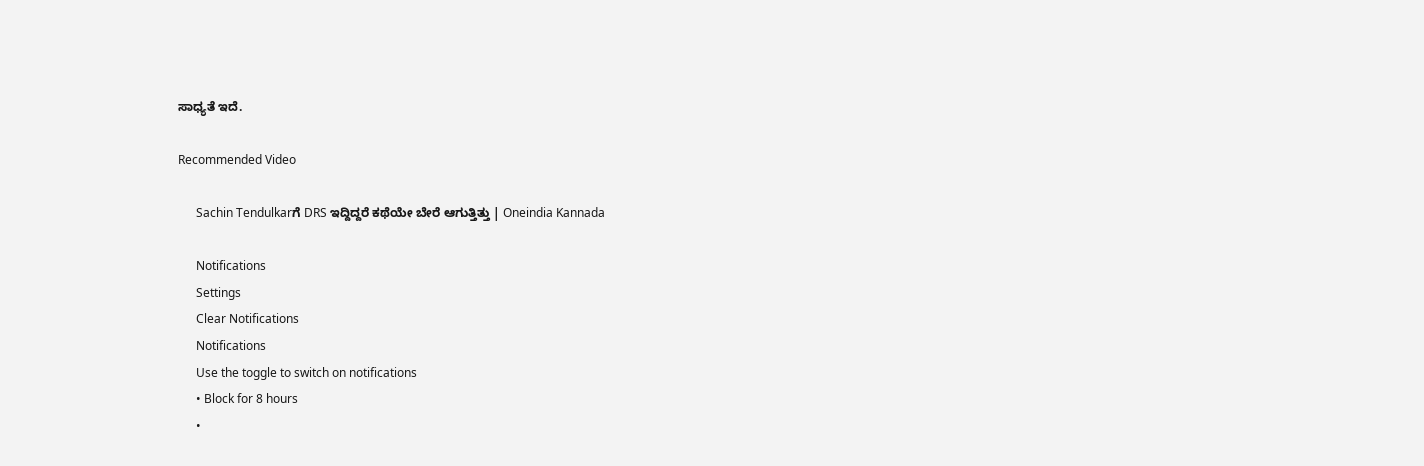ಸಾಧ್ಯತೆ ಇದೆ.

Recommended Video

      Sachin Tendulkarಗೆ DRS ಇದ್ದಿದ್ದರೆ ಕಥೆಯೇ ಬೇರೆ ಆಗುತ್ತಿತ್ತು | Oneindia Kannada

      Notifications
      Settings
      Clear Notifications
      Notifications
      Use the toggle to switch on notifications
      • Block for 8 hours
      •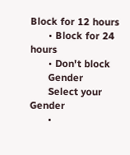Block for 12 hours
      • Block for 24 hours
      • Don't block
      Gender
      Select your Gender
      •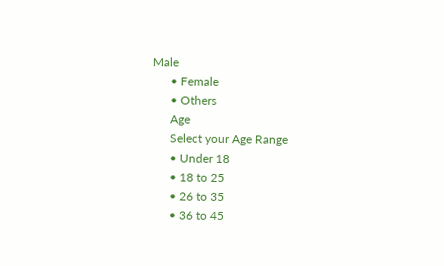Male
      • Female
      • Others
      Age
      Select your Age Range
      • Under 18
      • 18 to 25
      • 26 to 35
      • 36 to 45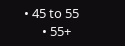• 45 to 55
      • 55+